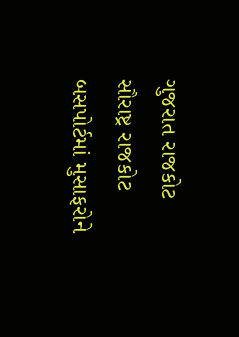ગુજરાત રાજકોટ સૌરાષ્ટ્ર રાજકોટ બસપોર્ટમાં મુસાફરોને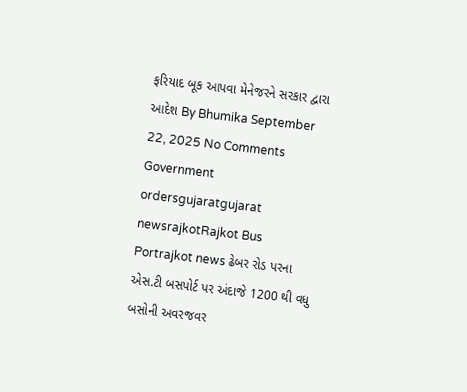ફરિયાદ બૂક આપવા મેનેજરને સરકાર દ્વારા આદેશ By Bhumika September 22, 2025 No Comments Government ordersgujaratgujarat newsrajkotRajkot Bus Portrajkot news ઢેબર રોડ પરના એસ.ટી બસપોર્ટ પર અંદાજે 1200 થી વધુ બસોની અવરજવર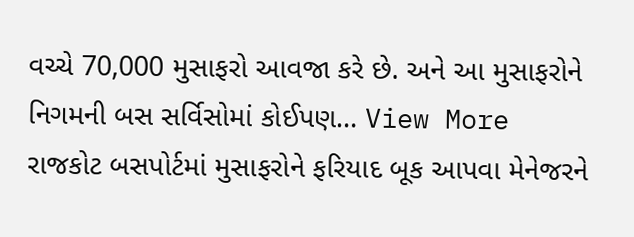વચ્ચે 70,000 મુસાફરો આવજા કરે છે. અને આ મુસાફરોને નિગમની બસ સર્વિસોમાં કોઈપણ… View More રાજકોટ બસપોર્ટમાં મુસાફરોને ફરિયાદ બૂક આપવા મેનેજરને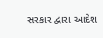સરકાર દ્વારા આદેશ